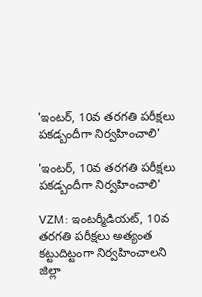'ఇంటర్, 10వ తరగతి పరీక్షలు పకడ్బందీగా నిర్వహించాలి'

'ఇంటర్, 10వ తరగతి పరీక్షలు పకడ్బందీగా నిర్వహించాలి'

VZM: ఇంటర్మీడియట్, 10వ తరగతి పరీక్షలు అత్యంత కట్టుదిట్టంగా నిర్వహించాలని జిల్లా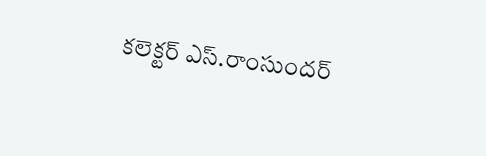కలెక్టర్ ఎస్.రాంసుందర్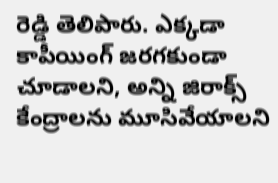రెడ్డి తెలిపారు. ఎక్కడా కాపీయింగ్ జరగకుండా చూడాలని, అన్ని జిరాక్స్ కేంద్రాలను మూసివేయాలని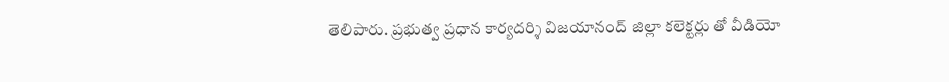తెలిపారు. ప్రభుత్వ ప్రధాన కార్యదర్శి విజయానంద్ జిల్లా కలెక్టర్లు తో వీడియో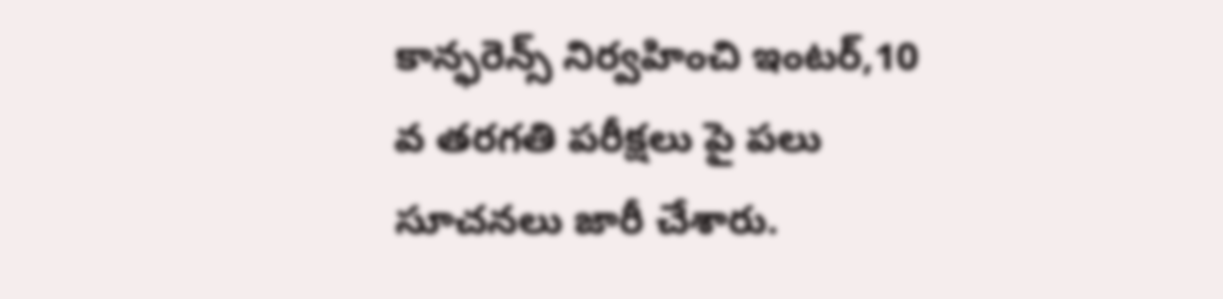కాన్ఫరెన్స్ నిర్వహించి ఇంటర్,10 వ తరగతి పరీక్షలు పై పలు సూచనలు జారీ చేశారు.